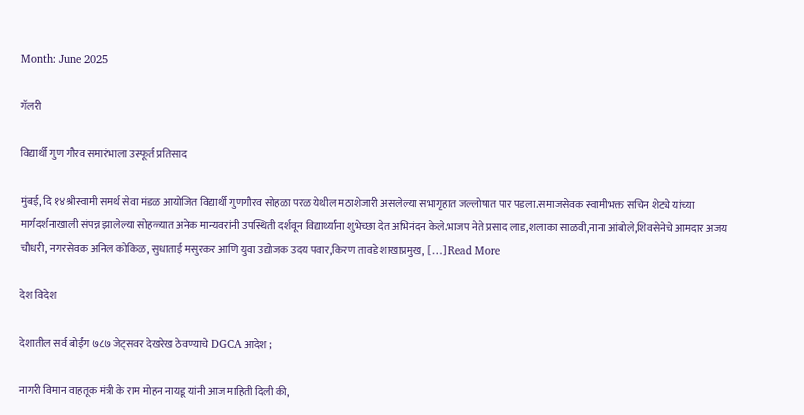Month: June 2025

गॅलरी

विद्यार्थी गुण गौरव समारंभाला उस्फूर्त प्रतिसाद

मुंबई, दि १४श्रीस्वामी समर्थ सेवा मंडळ आयोजित विद्यार्थी गुणगौरव सोहळा परळ येथील मठाशेजारी असलेल्या सभागृहात जल्लोषात पार पडला.समाजसेवक स्वामीभक्त सचिन शेट्ये यांच्या मार्गदर्शनाखाली संपन्न झालेल्या सोहळ्यात अनेक मान्यवरांनी उपस्थिती दर्शवून विद्यार्थ्यांना शुभेच्छा देत अभिनंदन केले.भाजप नेते प्रसाद लाड,शलाका साळवी,नाना आंबोले,शिवसेनेचे आमदार अजय चौधरी, नगरसेवक अनिल कोकिळ, सुधाताई मसुरकर आणि युवा उद्योजक उदय पवार,किरण तावडे शाखाप्रमुख, […]Read More

देश विदेश

देशातील सर्व बोईंग ७८७ जेट्सवर देखरेख ठेवण्याचे DGCA आदेश ;

नागरी विमान वाहतूक मंत्री के राम मोहन नायडू यांनी आज माहिती दिली की,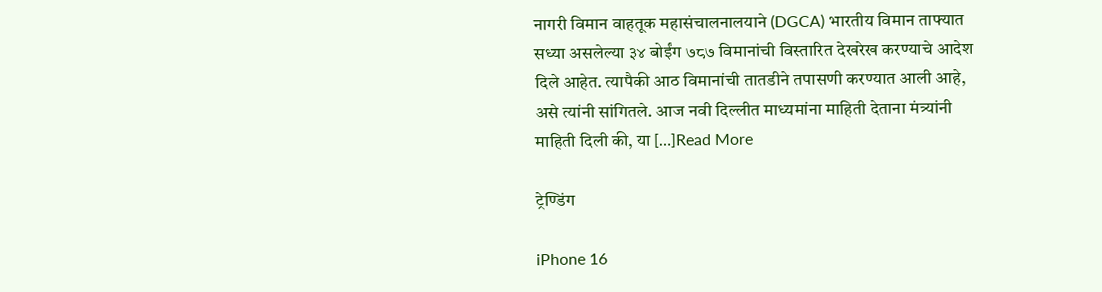नागरी विमान वाहतूक महासंचालनालयाने (DGCA) भारतीय विमान ताफ्यात सध्या असलेल्या ३४ बोईंग ७८७ विमानांची विस्तारित देखरेख करण्याचे आदेश दिले आहेत. त्यापैकी आठ विमानांची तातडीने तपासणी करण्यात आली आहे, असे त्यांनी सांगितले. आज नवी दिल्लीत माध्यमांना माहिती देताना मंत्र्यांनी माहिती दिली की, या […]Read More

ट्रेण्डिंग

iPhone 16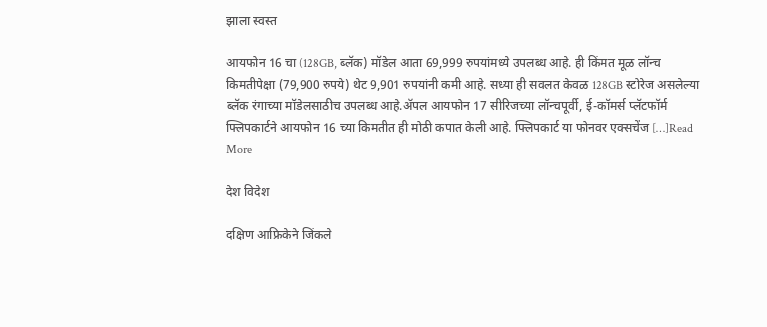झाला स्वस्त

आयफोन 16 चा (128GB, ब्लॅक) मॉडेल आता 69,999 रुपयांमध्ये उपलब्ध आहे. ही किंमत मूळ लॉन्च किमतीपेक्षा (79,900 रुपये) थेट 9,901 रुपयांनी कमी आहे. सध्या ही सवलत केवळ 128GB स्टोरेज असलेल्या ब्लॅक रंगाच्या मॉडेलसाठीच उपलब्ध आहे.ॲपल आयफोन 17 सीरिजच्या लॉन्चपूर्वी, ई-कॉमर्स प्लॅटफॉर्म फ्लिपकार्टने आयफोन 16 च्या किमतीत ही मोठी कपात केली आहे. फ्लिपकार्ट या फोनवर एक्सचेंज […]Read More

देश विदेश

दक्षिण आफ्रिकेने जिंकले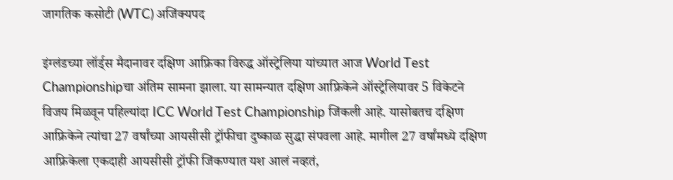जागतिक कसोटी (WTC) अजिंक्यपद

इंग्लंडच्या लॉर्ड्स मैदानावर दक्षिण आफ्रिका विरुद्ध ऑस्ट्रेलिया यांच्यात आज World Test Championshipचा अंतिम सामना झाला. या सामन्यात दक्षिण आफ्रिकेने ऑस्ट्रेलियावर 5 विकेटने विजय मिळवून पहिल्यांदा ICC World Test Championship जिंकली आहे. यासोबतच दक्षिण आफ्रिकेने त्यांचा 27 वर्षांच्या आयसीसी ट्रॉफीचा दुष्काळ सुद्धा संपवला आहे. मागील 27 वर्षांमध्ये दक्षिण आफ्रिकेला एकदाही आयसीसी ट्रॉफी जिंकण्यात यश आलं नव्हतं,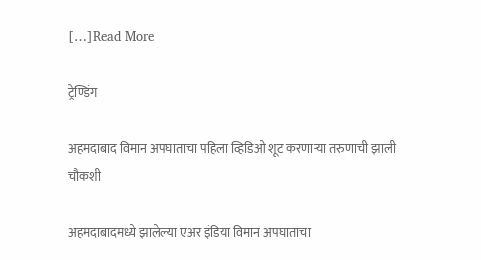[…]Read More

ट्रेण्डिंग

अहमदाबाद विमान अपघाताचा पहिला व्हिडिओ शूट करणाऱ्या तरुणाची झाली चौकशी

अहमदाबादमध्ये झालेल्या एअर इंडिया विमान अपघाताचा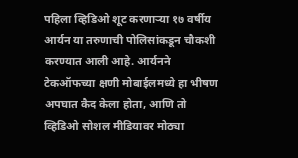पहिला व्हिडिओ शूट करणाऱ्या १७ वर्षीय आर्यन या तरुणाची पोलिसांकडून चौकशी करण्यात आली आहे. आर्यनने टेकऑफच्या क्षणी मोबाईलमध्ये हा भीषण अपघात कैद केला होता, आणि तो व्हिडिओ सोशल मीडियावर मोठ्या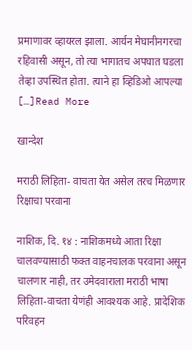प्रमाणावर व्हायरल झाला. आर्यन मेघानीनगरचा रहिवासी असून, तो त्या भागातच अपघात घडला तेव्हा उपस्थित होता. त्याने हा व्हिडिओ आपल्या […]Read More

खान्देश

मराठी लिहिता- वाचता येत असेल तरच मिळणार रिक्षाचा परवाना

नाशिक, दि. १४ : नाशिकमध्ये आता रिक्षा चालवण्यासाठी फक्त वाहनचालक परवाना असून चालणार नाही, तर उमेदवाराला मराठी भाषा लिहिता-वाचता येणंही आवश्यक आहे. प्रादेशिक परिवहन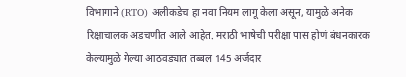विभागाने (RTO) अलीकडेच हा नवा नियम लागू केला असून, यामुळे अनेक रिक्षाचालक अडचणीत आले आहेत. मराठी भाषेची परीक्षा पास होणं बंधनकारक केल्यामुळे गेल्या आठवड्यात तब्बल 145 अर्जदार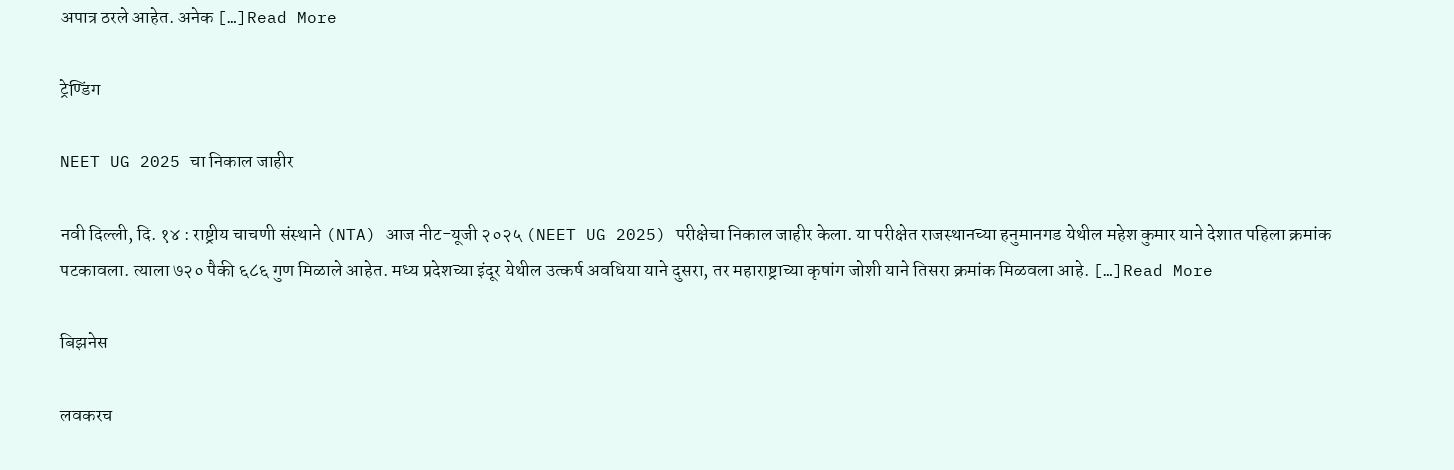अपात्र ठरले आहेत. अनेक […]Read More

ट्रेण्डिंग

NEET UG 2025 चा निकाल जाहीर

नवी दिल्ली, दि. १४ : राष्ट्रीय चाचणी संस्थाने (NTA) आज नीट-यूजी २०२५ (NEET UG 2025) परीक्षेचा निकाल जाहीर केला. या परीक्षेत राजस्थानच्या हनुमानगड येथील महेश कुमार याने देशात पहिला क्रमांक पटकावला. त्याला ७२० पैकी ६८६ गुण मिळाले आहेत. मध्य प्रदेशच्या इंदूर येथील उत्कर्ष अवधिया याने दुसरा, तर महाराष्ट्राच्या कृषांग जोशी याने तिसरा क्रमांक मिळवला आहे. […]Read More

बिझनेस

लवकरच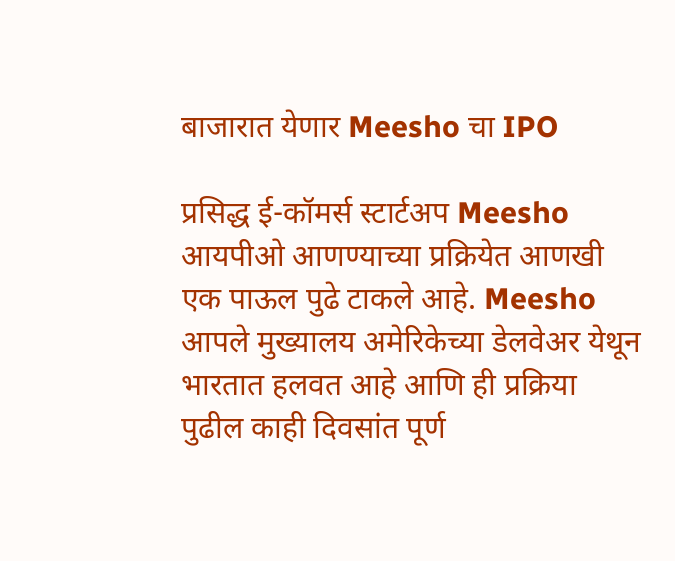बाजारात येणार Meesho चा IPO

प्रसिद्ध ई-कॉमर्स स्टार्टअप Meesho आयपीओ आणण्याच्या प्रक्रियेत आणखी एक पाऊल पुढे टाकले आहे. Meesho आपले मुख्यालय अमेरिकेच्या डेलवेअर येथून भारतात हलवत आहे आणि ही प्रक्रिया पुढील काही दिवसांत पूर्ण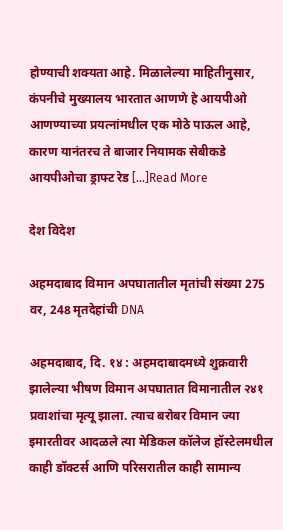होण्याची शक्यता आहे. मिळालेल्या माहितीनुसार, कंपनीचे मुख्यालय भारतात आणणे हे आयपीओ आणण्याच्या प्रयत्नांमधील एक मोठे पाऊल आहे, कारण यानंतरच ते बाजार नियामक सेबीकडे आयपीओचा ड्राफ्ट रेड […]Read More

देश विदेश

अहमदाबाद विमान अपघातातील मृतांची संख्या 275 वर, 248 मृतदेहांची DNA

अहमदाबाद, दि. १४ : अहमदाबादमध्ये शुक्रवारी झालेल्या भीषण विमान अपघातात विमानातील २४१ प्रवाशांचा मृत्यू झाला. त्याच बरोबर विमान ज्या इमारतीवर आदळले त्या मेडिकल कॉलेज हॉस्टेलमधील काही डॉक्टर्स आणि परिसरातील काही सामान्य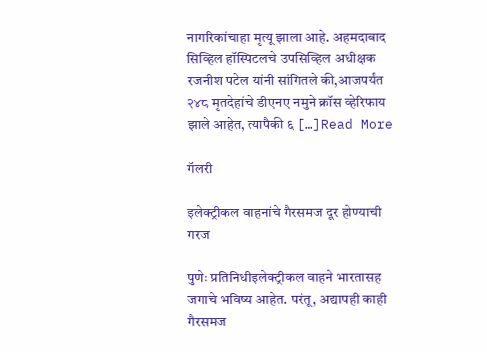नागरिकांचाहा मृत्यू झाला आहे. अहमदाबाद सिव्हिल हॉस्पिटलचे उपसिव्हिल अधीक्षक रजनीश पटेल यांनी सांगितले की,आजपर्यंत २४८ मृतदेहांचे डीएनए नमुने क्रॉस व्हेरिफाय झाले आहेत, त्यापैकी ६ […]Read More

गॅलरी

इलेक्ट्रीकल वाहनांचे गैरसमज दूर होण्याची गरज

पुणेः प्रतिनिधीइलेक्ट्रीकल वाहने भारतासह जगाचे भविष्य आहेत. परंतू, अद्यापही काही गैरसमज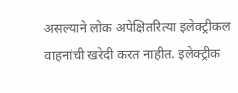असल्याने लोक अपेक्षितरित्या इलेक्ट्रीकल वाहनांची खरेदी करत नाहीत. इलेक्ट्रीक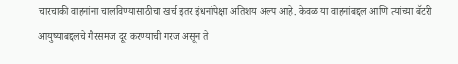चारचाकी वाहनांना चालविण्यासाठीचा खर्च इतर इंधनांपेक्षा अतिशय अल्प आहे. केवळ या वाहनांबद्दल आणि त्यांच्या बॅटरी आयुष्याबद्दलचे गैरसमज दूर करण्याची गरज असून ते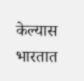केल्यास भारतात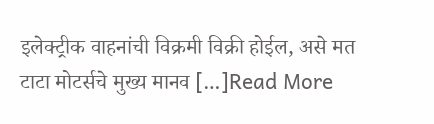इलेक्ट्रीक वाहनांची विक्रमी विक्री होईल, असे मत टाटा मोटर्सचे मुख्य मानव […]Read More